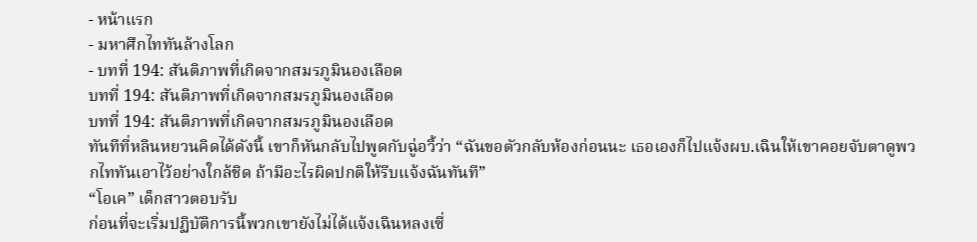- หน้าแรก
- มหาศึกไททันล้างโลก
- บทที่ 194: สันติภาพที่เกิดจากสมรภูมินองเลือด
บทที่ 194: สันติภาพที่เกิดจากสมรภูมินองเลือด
บทที่ 194: สันติภาพที่เกิดจากสมรภูมินองเลือด
ทันทีที่หลินหยวนคิดได้ดังนี้ เขาก็หันกลับไปพูดกับฉู่อวี้ว่า “ฉันขอตัวกลับห้องก่อนนะ เธอเองก็ไปแจ้งผบ.เฉินให้เขาคอยจับตาดูพวกไททันเอาไว้อย่างใกล้ชิด ถ้ามีอะไรผิดปกติให้รีบแจ้งฉันทันที”
“โอเค” เด็กสาวตอบรับ
ก่อนที่จะเริ่มปฏิบัติการนี้พวกเขายังไม่ได้แจ้งเฉินหลงเซี่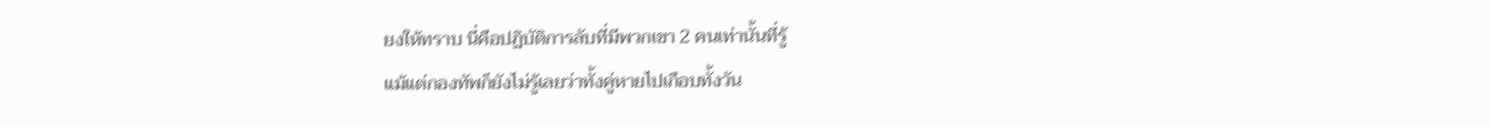ยงให้ทราบ นี่คือปฏิบัติการลับที่มีพวกเขา 2 คนเท่านั้นที่รู้
แม้แต่กองทัพก็ยังไม่รู้เลยว่าทั้งคู่หายไปเกือบทั้งวัน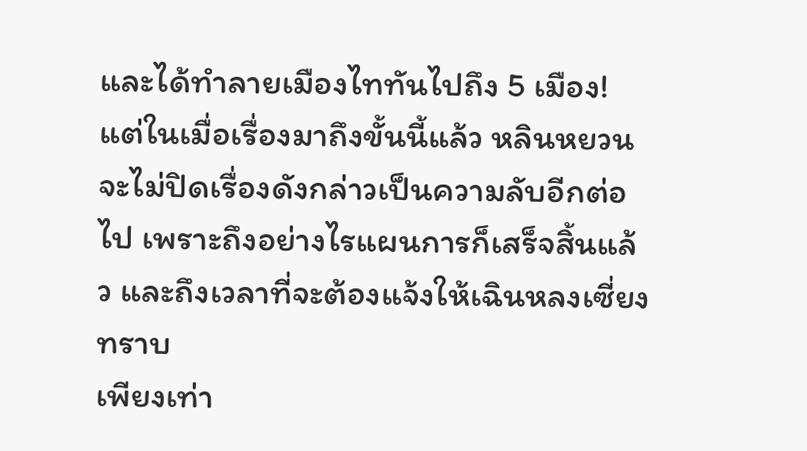และได้ทำลายเมืองไททันไปถึง 5 เมือง!
แต่ในเมื่อเรื่องมาถึงขั้นนี้แล้ว หลินหยวนจะไม่ปิดเรื่องดังกล่าวเป็นความลับอีกต่อไป เพราะถึงอย่างไรแผนการก็เสร็จสิ้นแล้ว และถึงเวลาที่จะต้องแจ้งให้เฉินหลงเซี่ยงทราบ
เพียงเท่า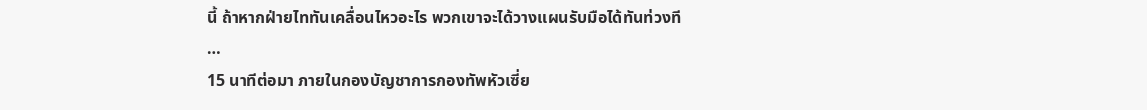นี้ ถ้าหากฝ่ายไททันเคลื่อนไหวอะไร พวกเขาจะได้วางแผนรับมือได้ทันท่วงที
…
15 นาทีต่อมา ภายในกองบัญชาการกองทัพหัวเซี่ย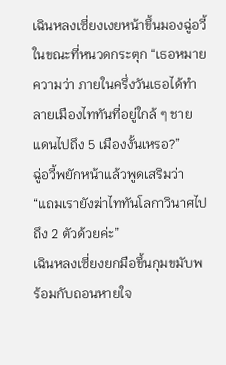เฉินหลงเซี่ยงเงยหน้าขึ้นมองฉู่อวี้ในขณะที่หนวดกระตุก “เธอหมายความว่า ภายในครึ่งวันเธอได้ทำลายเมืองไททันที่อยู่ใกล้ ๆ ชายแดนไปถึง 5 เมืองงั้นเหรอ?”
ฉู่อวี้พยักหน้าแล้วพูดเสริมว่า “แถมเรายังฆ่าไททันโลกาวินาศไปถึง 2 ตัวด้วยค่ะ”
เฉินหลงเซี่ยงยกมือขึ้นกุมขมับพร้อมกับถอนหายใจ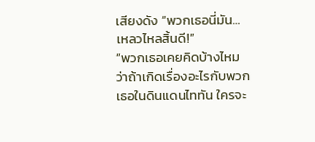เสียงดัง “พวกเธอนี่มัน… เหลวไหลสิ้นดี!”
“พวกเธอเคยคิดบ้างไหมว่าถ้าเกิดเรื่องอะไรกับพวกเธอในดินแดนไททัน ใครจะ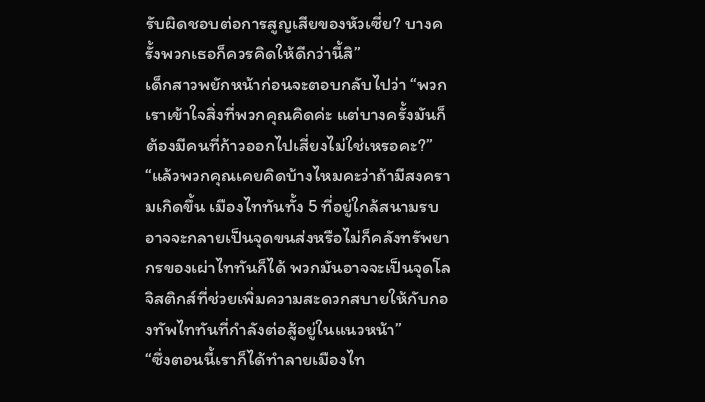รับผิดชอบต่อการสูญเสียของหัวเซี่ย? บางครั้งพวกเธอก็ควรคิดให้ดีกว่านี้สิ”
เด็กสาวพยักหน้าก่อนจะตอบกลับไปว่า “พวกเราเข้าใจสิ่งที่พวกคุณคิดค่ะ แต่บางครั้งมันก็ต้องมีคนที่ก้าวออกไปเสี่ยงไม่ใช่เหรอคะ?”
“แล้วพวกคุณเคยคิดบ้างไหมคะว่าถ้ามีสงครามเกิดขึ้น เมืองไททันทั้ง 5 ที่อยู่ใกล้สนามรบอาจจะกลายเป็นจุดขนส่งหรือไม่ก็คลังทรัพยากรของเผ่าไททันก็ได้ พวกมันอาจจะเป็นจุดโลจิสติกส์ที่ช่วยเพิ่มความสะดวกสบายให้กับกองทัพไททันที่กำลังต่อสู้อยู่ในแนวหน้า”
“ซึ่งตอนนี้เราก็ได้ทำลายเมืองไท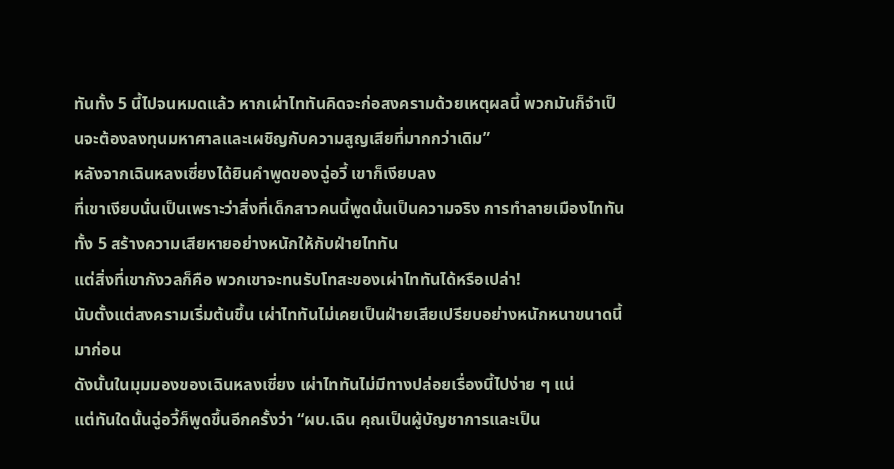ทันทั้ง 5 นี้ไปจนหมดแล้ว หากเผ่าไททันคิดจะก่อสงครามด้วยเหตุผลนี้ พวกมันก็จำเป็นจะต้องลงทุนมหาศาลและเผชิญกับความสูญเสียที่มากกว่าเดิม”
หลังจากเฉินหลงเซี่ยงได้ยินคำพูดของฉู่อวี้ เขาก็เงียบลง
ที่เขาเงียบนั่นเป็นเพราะว่าสิ่งที่เด็กสาวคนนี้พูดนั้นเป็นความจริง การทำลายเมืองไททันทั้ง 5 สร้างความเสียหายอย่างหนักให้กับฝ่ายไททัน
แต่สิ่งที่เขากังวลก็คือ พวกเขาจะทนรับโทสะของเผ่าไททันได้หรือเปล่า!
นับตั้งแต่สงครามเริ่มต้นขึ้น เผ่าไททันไม่เคยเป็นฝ่ายเสียเปรียบอย่างหนักหนาขนาดนี้มาก่อน
ดังนั้นในมุมมองของเฉินหลงเซี่ยง เผ่าไททันไม่มีทางปล่อยเรื่องนี้ไปง่าย ๆ แน่
แต่ทันใดนั้นฉู่อวี้ก็พูดขึ้นอีกครั้งว่า “ผบ.เฉิน คุณเป็นผู้บัญชาการและเป็น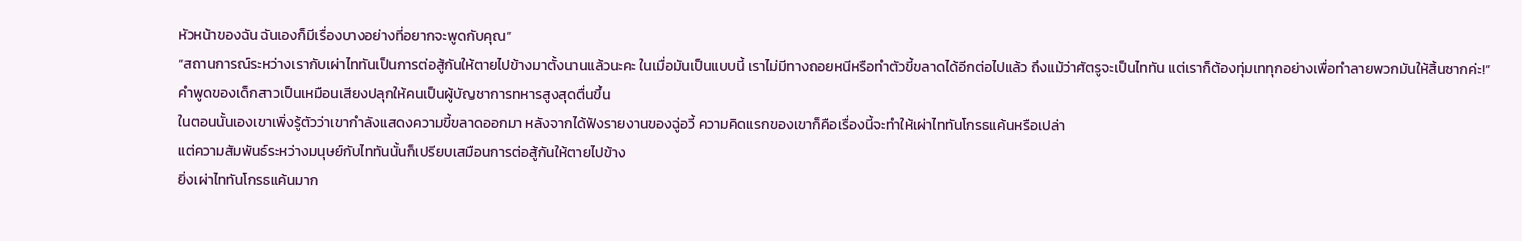หัวหน้าของฉัน ฉันเองก็มีเรื่องบางอย่างที่อยากจะพูดกับคุณ”
“สถานการณ์ระหว่างเรากับเผ่าไททันเป็นการต่อสู้กันให้ตายไปข้างมาตั้งนานแล้วนะคะ ในเมื่อมันเป็นแบบนี้ เราไม่มีทางถอยหนีหรือทำตัวขี้ขลาดได้อีกต่อไปแล้ว ถึงแม้ว่าศัตรูจะเป็นไททัน แต่เราก็ต้องทุ่มเททุกอย่างเพื่อทำลายพวกมันให้สิ้นซากค่ะ!”
คำพูดของเด็กสาวเป็นเหมือนเสียงปลุกให้คนเป็นผู้บัญชาการทหารสูงสุดตื่นขึ้น
ในตอนนั้นเองเขาเพิ่งรู้ตัวว่าเขากำลังแสดงความขี้ขลาดออกมา หลังจากได้ฟังรายงานของฉู่อวี้ ความคิดแรกของเขาก็คือเรื่องนี้จะทำให้เผ่าไททันโกรธแค้นหรือเปล่า
แต่ความสัมพันธ์ระหว่างมนุษย์กับไททันนั้นก็เปรียบเสมือนการต่อสู้กันให้ตายไปข้าง
ยิ่งเผ่าไททันโกรธแค้นมาก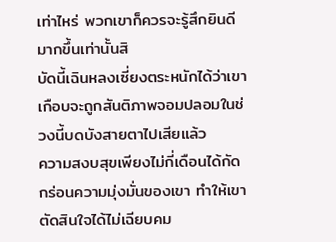เท่าไหร่ พวกเขาก็ควรจะรู้สึกยินดีมากขึ้นเท่านั้นสิ
บัดนี้เฉินหลงเซี่ยงตระหนักได้ว่าเขาเกือบจะถูกสันติภาพจอมปลอมในช่วงนี้บดบังสายตาไปเสียแล้ว
ความสงบสุขเพียงไม่กี่เดือนได้กัดกร่อนความมุ่งมั่นของเขา ทำให้เขาตัดสินใจได้ไม่เฉียบคม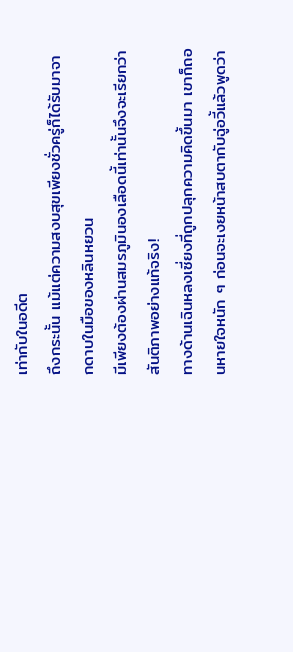เท่ากับในอดีต
ถึงกระนั้น แม้แต่ความสงบสุขเพียงชั่วครู่ก็ได้รับมาจากดาบในมือของหลินหยวน
มีเพียงต้องผ่านสมรภูมินองเลือดนี้เท่านั้นจึงจะเรียกว่าสันติภาพอย่างแท้จริง!
ทางด้านเฉินหลงเซี่ยงที่ถูกปลุกความคิดขึ้นมา เขาก็ถอนหายใจหนัก ๆ ก่อนจะเงยหน้าสบตากับฉู่อวี้แล้วพูดว่า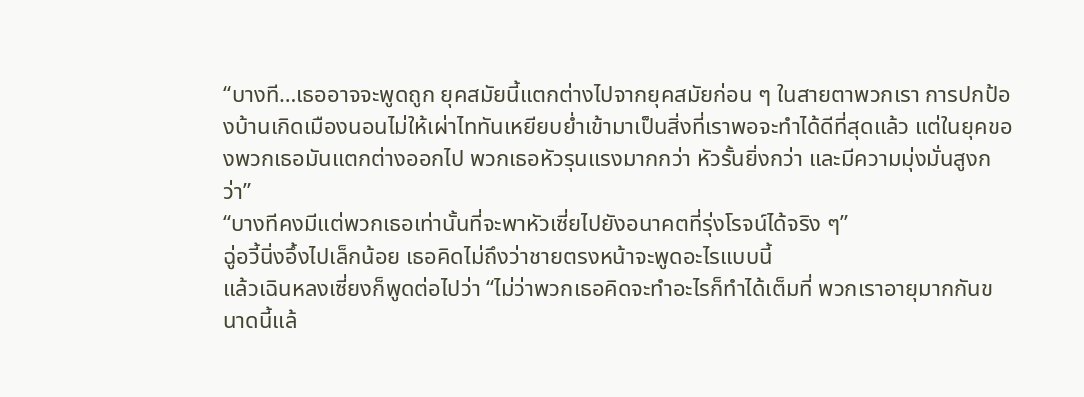“บางที…เธออาจจะพูดถูก ยุคสมัยนี้แตกต่างไปจากยุคสมัยก่อน ๆ ในสายตาพวกเรา การปกป้องบ้านเกิดเมืองนอนไม่ให้เผ่าไททันเหยียบย่ำเข้ามาเป็นสิ่งที่เราพอจะทำได้ดีที่สุดแล้ว แต่ในยุคของพวกเธอมันแตกต่างออกไป พวกเธอหัวรุนแรงมากกว่า หัวรั้นยิ่งกว่า และมีความมุ่งมั่นสูงกว่า”
“บางทีคงมีแต่พวกเธอเท่านั้นที่จะพาหัวเซี่ยไปยังอนาคตที่รุ่งโรจน์ได้จริง ๆ”
ฉู่อวี้นิ่งอึ้งไปเล็กน้อย เธอคิดไม่ถึงว่าชายตรงหน้าจะพูดอะไรแบบนี้
แล้วเฉินหลงเซี่ยงก็พูดต่อไปว่า “ไม่ว่าพวกเธอคิดจะทำอะไรก็ทำได้เต็มที่ พวกเราอายุมากกันขนาดนี้แล้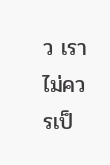ว เราไม่ควรเป็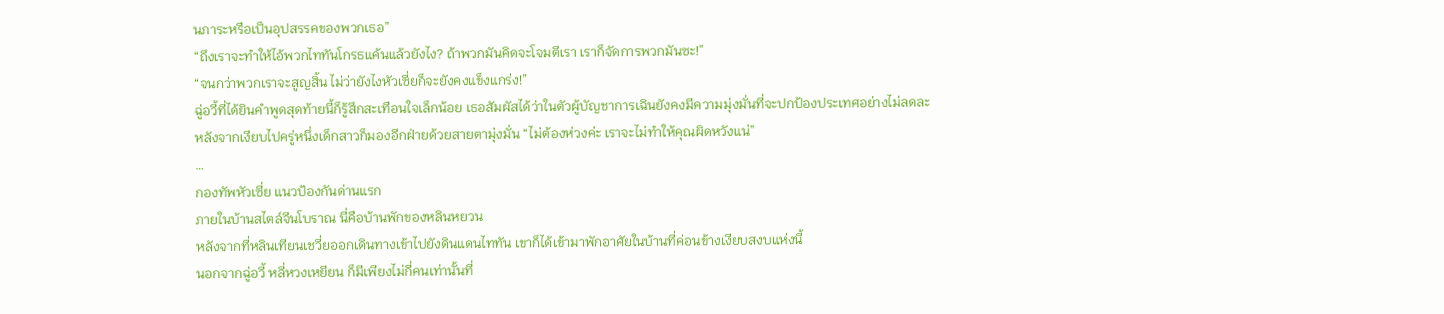นภาระหรือเป็นอุปสรรคของพวกเธอ”
“ถึงเราจะทำให้ไอ้พวกไททันโกรธแค้นแล้วยังไง? ถ้าพวกมันคิดจะโจมตีเรา เราก็จัดการพวกมันซะ!”
“จนกว่าพวกเราจะสูญสิ้น ไม่ว่ายังไงหัวเซี่ยก็จะยังคงแข็งแกร่ง!”
ฉู่อวี้ที่ได้ยินคำพูดสุดท้ายนี้ก็รู้สึกสะเทือนใจเล็กน้อย เธอสัมผัสได้ว่าในตัวผู้บัญชาการเฉินยังคงมีความมุ่งมั่นที่จะปกป้องประเทศอย่างไม่ลดละ
หลังจากเงียบไปครู่หนึ่งเด็กสาวก็มองอีกฝ่ายด้วยสายตามุ่งมั่น “ไม่ต้องห่วงค่ะ เราจะไม่ทำให้คุณผิดหวังแน่”
…
กองทัพหัวเซี่ย แนวป้องกันด่านแรก
ภายในบ้านสไตล์จีนโบราณ นี่คือบ้านพักของหลินหยวน
หลังจากที่หลินเทียนเชวี่ยออกเดินทางเข้าไปยังดินแดนไททัน เขาก็ได้เข้ามาพักอาศัยในบ้านที่ค่อนข้างเงียบสงบแห่งนี้
นอกจากฉู่อวี้ หลี่หวงเหยียน ก็มีเพียงไม่กี่คนเท่านั้นที่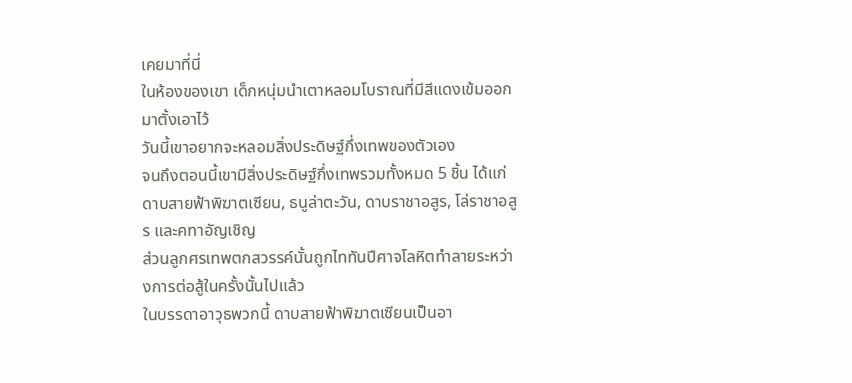เคยมาที่นี่
ในห้องของเขา เด็กหนุ่มนำเตาหลอมโบราณที่มีสีแดงเข้มออกมาตั้งเอาไว้
วันนี้เขาอยากจะหลอมสิ่งประดิษฐ์กึ่งเทพของตัวเอง
จนถึงตอนนี้เขามีสิ่งประดิษฐ์กึ่งเทพรวมทั้งหมด 5 ชิ้น ได้แก่ดาบสายฟ้าพิฆาตเซียน, ธนูล่าตะวัน, ดาบราชาอสูร, โล่ราชาอสูร และคทาอัญเชิญ
ส่วนลูกศรเทพตกสวรรค์นั้นถูกไททันปีศาจโลหิตทำลายระหว่างการต่อสู้ในครั้งนั้นไปแล้ว
ในบรรดาอาวุธพวกนี้ ดาบสายฟ้าพิฆาตเซียนเป็นอา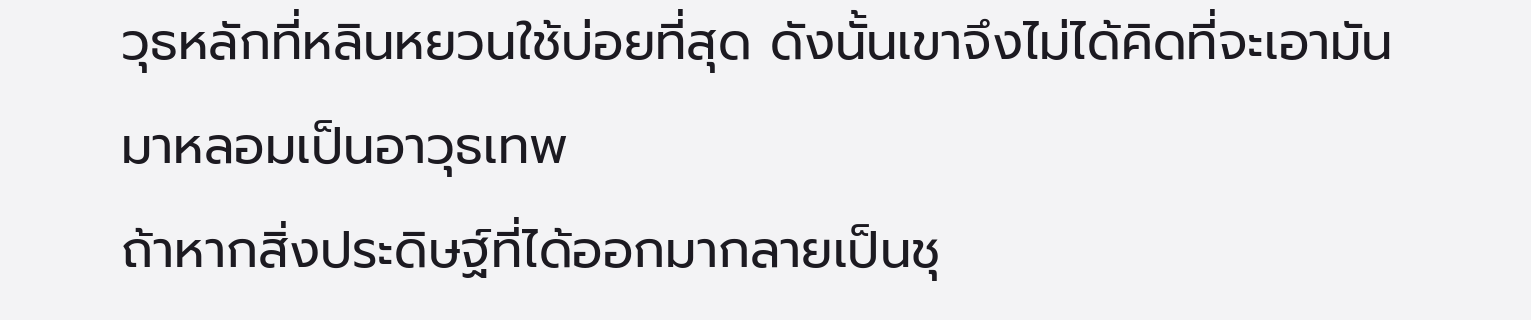วุธหลักที่หลินหยวนใช้บ่อยที่สุด ดังนั้นเขาจึงไม่ได้คิดที่จะเอามันมาหลอมเป็นอาวุธเทพ
ถ้าหากสิ่งประดิษฐ์ที่ได้ออกมากลายเป็นชุ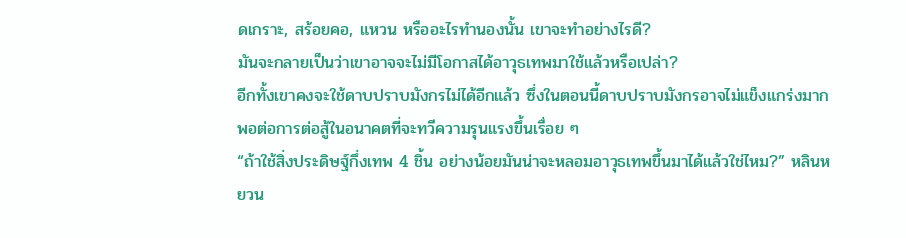ดเกราะ, สร้อยคอ, แหวน หรืออะไรทำนองนั้น เขาจะทำอย่างไรดี?
มันจะกลายเป็นว่าเขาอาจจะไม่มีโอกาสได้อาวุธเทพมาใช้แล้วหรือเปล่า?
อีกทั้งเขาคงจะใช้ดาบปราบมังกรไม่ได้อีกแล้ว ซึ่งในตอนนี้ดาบปราบมังกรอาจไม่แข็งแกร่งมากพอต่อการต่อสู้ในอนาคตที่จะทวีความรุนแรงขึ้นเรื่อย ๆ
“ถ้าใช้สิ่งประดิษฐ์กึ่งเทพ 4 ชิ้น อย่างน้อยมันน่าจะหลอมอาวุธเทพขึ้นมาได้แล้วใช่ไหม?” หลินหยวน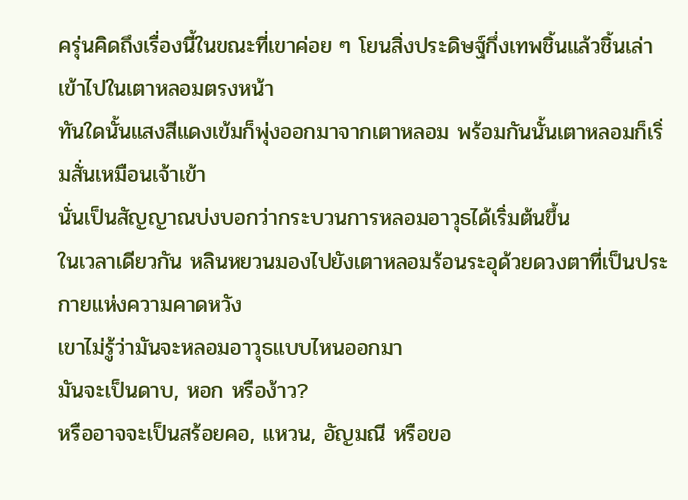ครุ่นคิดถึงเรื่องนี้ในขณะที่เขาค่อย ๆ โยนสิ่งประดิษฐ์กึ่งเทพชิ้นแล้วชิ้นเล่าเข้าไปในเตาหลอมตรงหน้า
ทันใดนั้นแสงสีแดงเข้มก็พุ่งออกมาจากเตาหลอม พร้อมกันนั้นเตาหลอมก็เริ่มสั่นเหมือนเจ้าเข้า
นั่นเป็นสัญญาณบ่งบอกว่ากระบวนการหลอมอาวุธได้เริ่มต้นขึ้น
ในเวลาเดียวกัน หลินหยวนมองไปยังเตาหลอมร้อนระอุด้วยดวงตาที่เป็นประกายแห่งความคาดหวัง
เขาไม่รู้ว่ามันจะหลอมอาวุธแบบไหนออกมา
มันจะเป็นดาบ, หอก หรือง้าว?
หรืออาจจะเป็นสร้อยคอ, แหวน, อัญมณี หรือขอ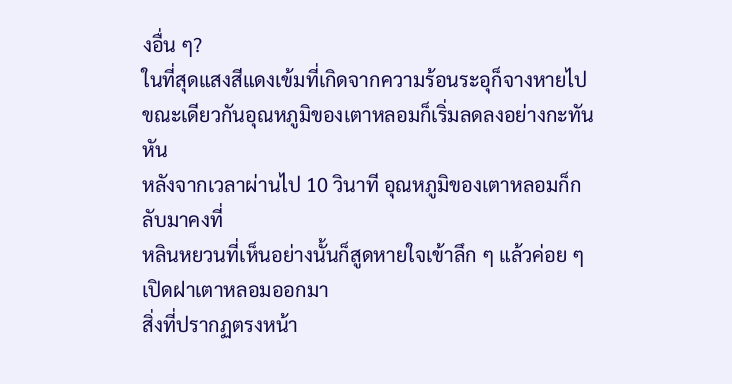งอื่น ๆ?
ในที่สุดแสงสีแดงเข้มที่เกิดจากความร้อนระอุก็จางหายไป ขณะเดียวกันอุณหภูมิของเตาหลอมก็เริ่มลดลงอย่างกะทันหัน
หลังจากเวลาผ่านไป 10 วินาที อุณหภูมิของเตาหลอมก็กลับมาคงที่
หลินหยวนที่เห็นอย่างนั้นก็สูดหายใจเข้าลึก ๆ แล้วค่อย ๆ เปิดฝาเตาหลอมออกมา
สิ่งที่ปรากฏตรงหน้า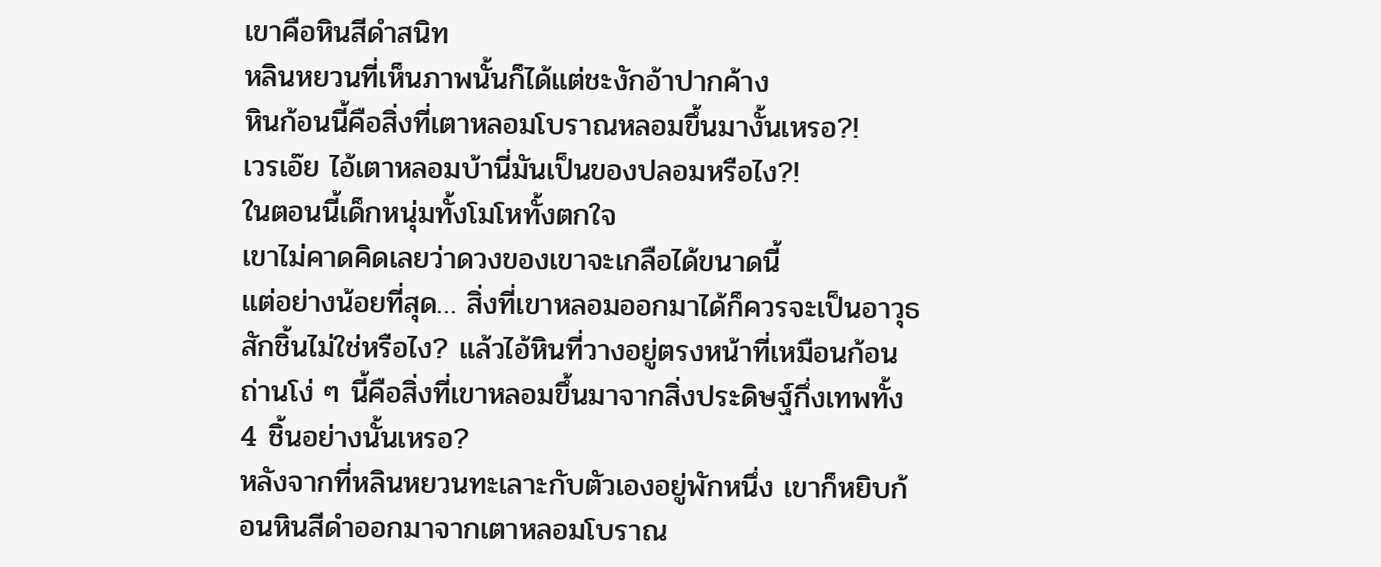เขาคือหินสีดำสนิท
หลินหยวนที่เห็นภาพนั้นก็ได้แต่ชะงักอ้าปากค้าง
หินก้อนนี้คือสิ่งที่เตาหลอมโบราณหลอมขึ้นมางั้นเหรอ?!
เวรเอ๊ย ไอ้เตาหลอมบ้านี่มันเป็นของปลอมหรือไง?!
ในตอนนี้เด็กหนุ่มทั้งโมโหทั้งตกใจ
เขาไม่คาดคิดเลยว่าดวงของเขาจะเกลือได้ขนาดนี้
แต่อย่างน้อยที่สุด… สิ่งที่เขาหลอมออกมาได้ก็ควรจะเป็นอาวุธสักชิ้นไม่ใช่หรือไง? แล้วไอ้หินที่วางอยู่ตรงหน้าที่เหมือนก้อนถ่านโง่ ๆ นี้คือสิ่งที่เขาหลอมขึ้นมาจากสิ่งประดิษฐ์กึ่งเทพทั้ง 4 ชิ้นอย่างนั้นเหรอ?
หลังจากที่หลินหยวนทะเลาะกับตัวเองอยู่พักหนึ่ง เขาก็หยิบก้อนหินสีดำออกมาจากเตาหลอมโบราณ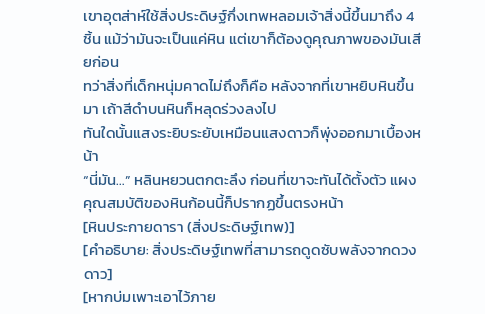เขาอุตส่าห์ใช้สิ่งประดิษฐ์กึ่งเทพหลอมเจ้าสิ่งนี้ขึ้นมาถึง 4 ชิ้น แม้ว่ามันจะเป็นแค่หิน แต่เขาก็ต้องดูคุณภาพของมันเสียก่อน
ทว่าสิ่งที่เด็กหนุ่มคาดไม่ถึงก็คือ หลังจากที่เขาหยิบหินขึ้นมา เถ้าสีดำบนหินก็หลุดร่วงลงไป
ทันใดนั้นแสงระยิบระยับเหมือนแสงดาวก็พุ่งออกมาเบื้องหน้า
“นี่มัน…” หลินหยวนตกตะลึง ก่อนที่เขาจะทันได้ตั้งตัว แผงคุณสมบัติของหินก้อนนี้ก็ปรากฏขึ้นตรงหน้า
[หินประกายดารา (สิ่งประดิษฐ์เทพ)]
[คำอธิบาย: สิ่งประดิษฐ์เทพที่สามารถดูดซับพลังจากดวงดาว]
[หากบ่มเพาะเอาไว้ภาย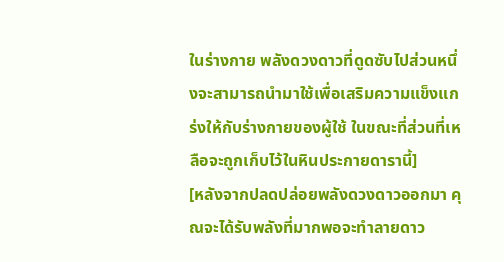ในร่างกาย พลังดวงดาวที่ดูดซับไปส่วนหนึ่งจะสามารถนำมาใช้เพื่อเสริมความแข็งแกร่งให้กับร่างกายของผู้ใช้ ในขณะที่ส่วนที่เหลือจะถูกเก็บไว้ในหินประกายดารานี้]
[หลังจากปลดปล่อยพลังดวงดาวออกมา คุณจะได้รับพลังที่มากพอจะทำลายดาว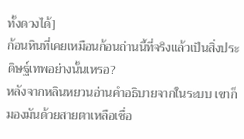ทั้งดวงได้]
ก้อนหินที่เคยเหมือนก้อนถ่านนี้ที่จริงแล้วเป็นสิ่งประดิษฐ์เทพอย่างนั้นเหรอ?
หลังจากหลินหยวนอ่านคำอธิบายจากในระบบ เขาก็มองมันด้วยสายตาเหลือเชื่อ